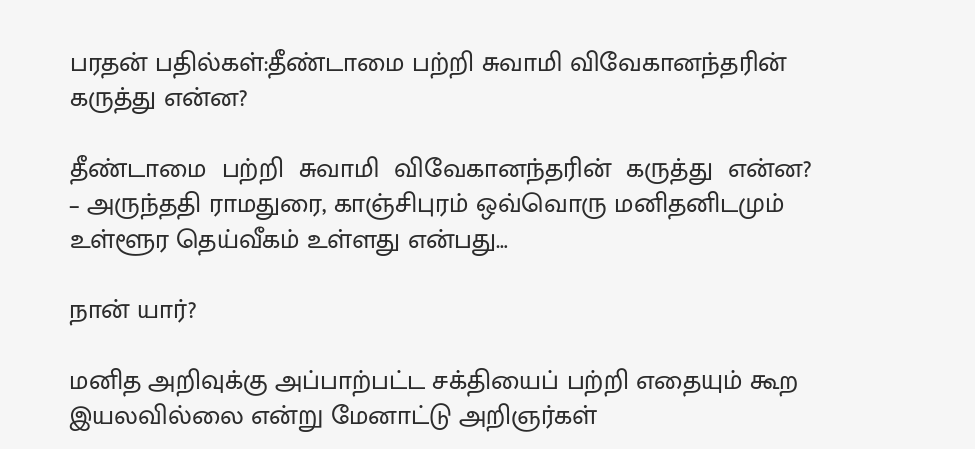பரதன் பதில்கள்:தீண்டாமை பற்றி சுவாமி விவேகானந்தரின் கருத்து என்ன?

தீண்டாமை  பற்றி  சுவாமி  விவேகானந்தரின்  கருத்து  என்ன? – அருந்ததி ராமதுரை, காஞ்சிபுரம் ஒவ்வொரு மனிதனிடமும் உள்ளூர தெய்வீகம் உள்ளது என்பது…

நான் யார்?

மனித அறிவுக்கு அப்பாற்பட்ட சக்தியைப் பற்றி எதையும் கூற இயலவில்லை என்று மேனாட்டு அறிஞர்கள்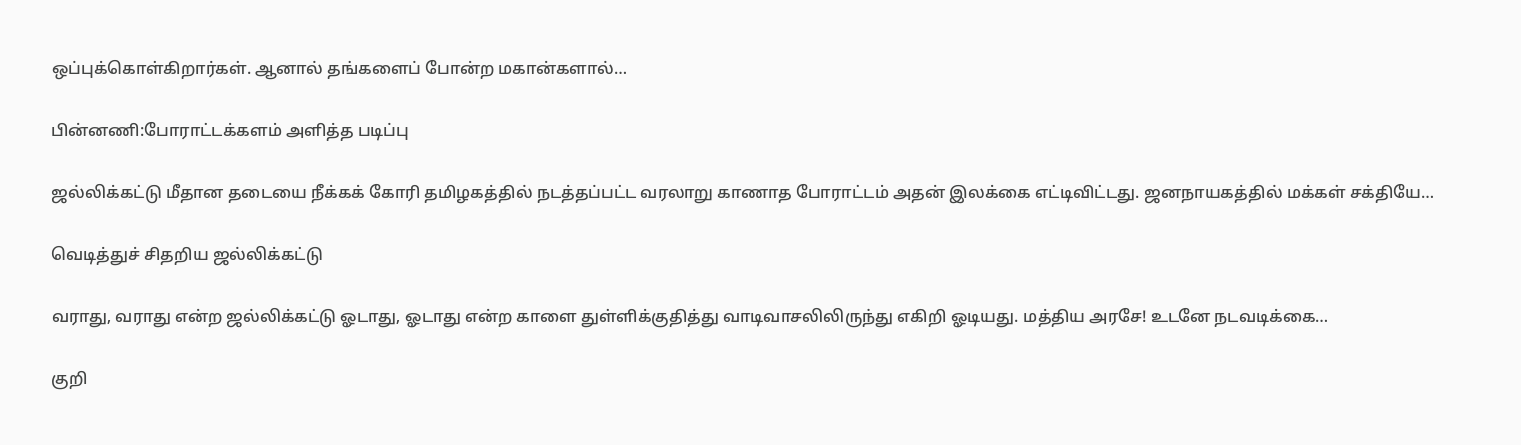ஒப்புக்கொள்கிறார்கள். ஆனால் தங்களைப் போன்ற மகான்களால்…

பின்னணி:போராட்டக்களம் அளித்த படிப்பு

ஜல்லிக்கட்டு மீதான தடையை நீக்கக் கோரி தமிழகத்தில் நடத்தப்பட்ட வரலாறு காணாத போராட்டம் அதன் இலக்கை எட்டிவிட்டது. ஜனநாயகத்தில் மக்கள் சக்தியே…

வெடித்துச் சிதறிய ஜல்லிக்கட்டு

வராது, வராது என்ற ஜல்லிக்கட்டு ஓடாது, ஓடாது என்ற காளை துள்ளிக்குதித்து வாடிவாசலிலிருந்து எகிறி ஓடியது. மத்திய அரசே! உடனே நடவடிக்கை…

குறி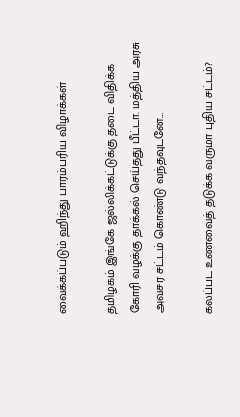வைக்கப்படும் ஹிந்து பாரம்பரிய விழாக்கள்

தமிழகம் இங்கே ஜல்லிக்கட்டுக்கு தடை விதிக்க கோரி வழக்கு தாக்கல் செய்தது பீட்டா. மத்திய அரசு அவசர சட்டம் கொண்டு வந்தவுடனே…

கலப்பட உணவைத் தடுக்க வருமா புதிய சட்டம்?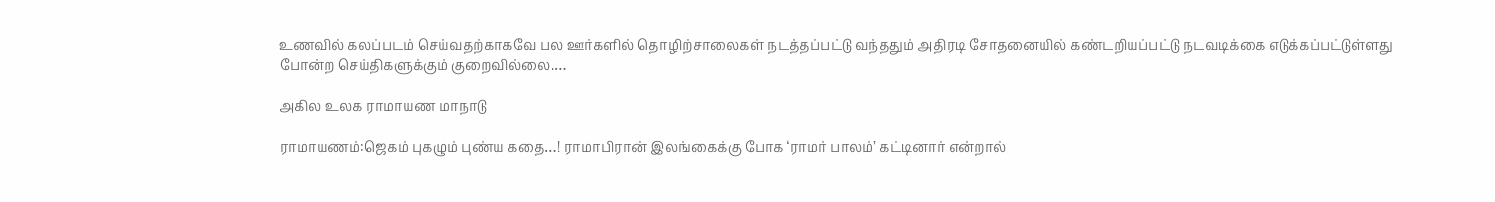உணவில் கலப்படம் செய்வதற்காகவே பல ஊர்களில் தொழிற்சாலைகள் நடத்தப்பட்டு வந்ததும் அதிரடி சோதனையில் கண்டறியப்பட்டு நடவடிக்கை எடுக்கப்பட்டுள்ளது போன்ற செய்திகளுக்கும் குறைவில்லை.…

அகில உலக ராமாயண மாநாடு

ராமாயணம்:ஜெகம் புகழும் புண்ய கதை…! ராமாபிரான் இலங்கைக்கு போக ‘ராமர் பாலம்’ கட்டினார் என்றால்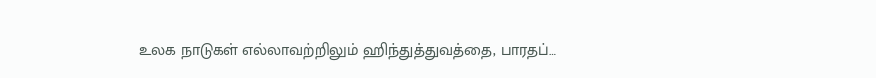உலக நாடுகள் எல்லாவற்றிலும் ஹிந்துத்துவத்தை, பாரதப்…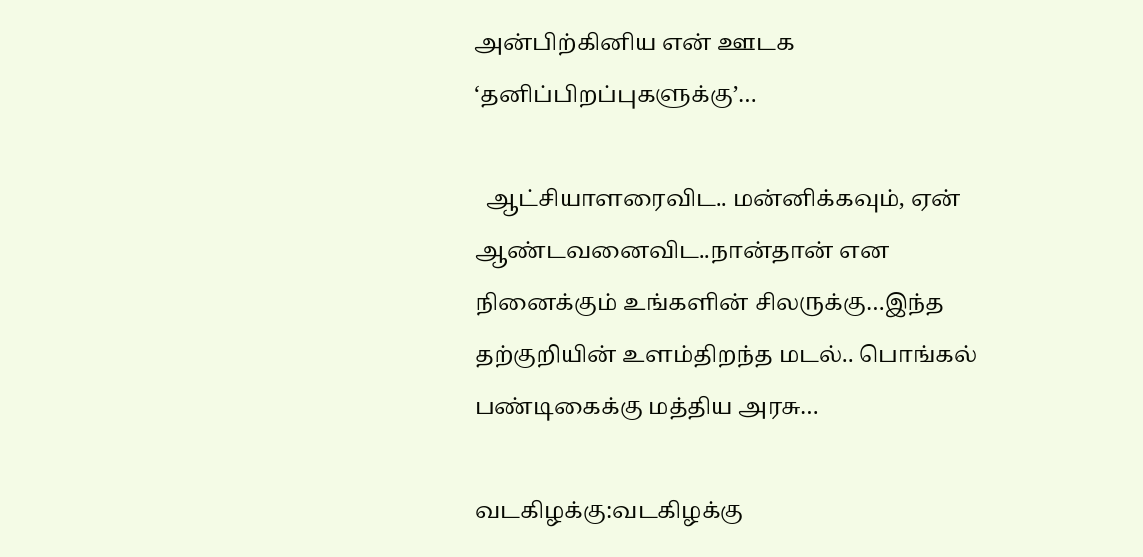அன்பிற்கினிய என் ஊடக ‘தனிப்பிறப்புகளுக்கு’…

  ஆட்சியாளரைவிட.. மன்னிக்கவும், ஏன் ஆண்டவனைவிட..நான்தான் என நினைக்கும் உங்களின் சிலருக்கு…இந்த தற்குறியின் உளம்திறந்த மடல்.. பொங்கல் பண்டிகைக்கு மத்திய அரசு…

வடகிழக்கு:வடகிழக்கு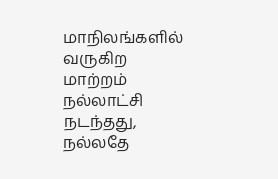மாநிலங்களில் வருகிற மாற்றம் நல்லாட்சி நடந்தது, நல்லதே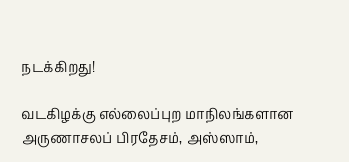நடக்கிறது!

வடகிழக்கு எல்லைப்புற மாநிலங்களான அருணாசலப் பிரதேசம், அஸ்ஸாம்,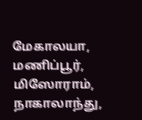மேகாலயா, மணிப்பூர், மிஸோராம், நாகாலாந்து,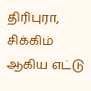திரிபுரா, சிக்கிம் ஆகிய எட்டு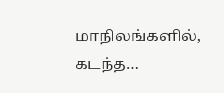மாநிலங்களில், கடந்த…